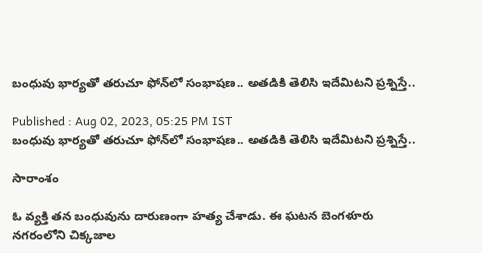బంధువు భార్యతో తరుచూ ఫోన్‌లో సంభాషణ.. అతడికి తెలిసి ఇదేమిటని ప్రశ్నిస్తే..

Published : Aug 02, 2023, 05:25 PM IST
బంధువు భార్యతో తరుచూ ఫోన్‌లో సంభాషణ.. అతడికి తెలిసి ఇదేమిటని ప్రశ్నిస్తే..

సారాంశం

ఓ వ్యక్తి తన బంధువును దారుణంగా హత్య చేశాడు. ఈ ఘటన బెంగళూరు నగరంలోని చిక్కజాల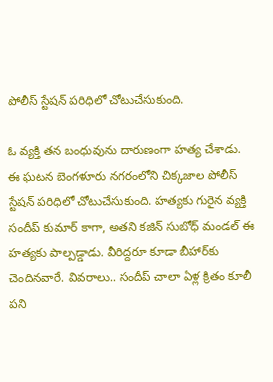పోలీస్ స్టేషన్ పరిధిలో చోటుచేసుకుంది.

ఓ వ్యక్తి తన బంధువును దారుణంగా హత్య చేశాడు. ఈ ఘటన బెంగళూరు నగరంలోని చిక్కజాల పోలీస్ స్టేషన్ పరిధిలో చోటుచేసుకుంది. హత్యకు గురైన వ్యక్తి సందీప్ కుమార్ కాగా, అతని కజిన్ సుబోధ్ మండల్ ఈ హత్యకు పాల్పడ్డాడు. వీరిద్దరూ కూడా బీహార్‌కు చెందినవారే. వివరాలు.. సందీప్ చాలా ఏళ్ల క్రితం కూలీ పని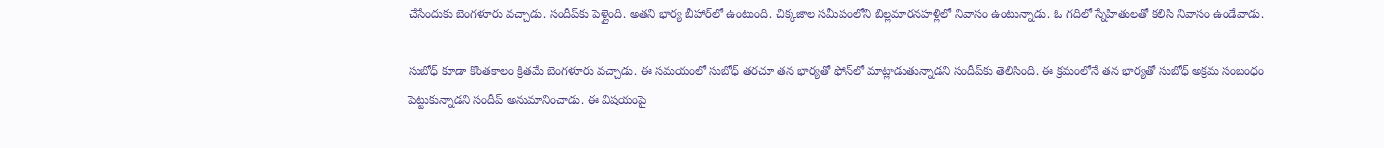చేసేందుకు బెంగళూరు వచ్చాడు. సందీప్‌కు పెళ్లైంది. అతని భార్య బీహార్‌లో ఉంటుంది. చిక్కజాల సమీపంలోని బిల్లమారనహళ్లిలో నివాసం ఉంటున్నాడు. ఓ గదిలో స్నేహితులతో కలిసి నివాసం ఉండేవాడు.

సుబోధ్ కూడా కొంతకాలం క్రితమే బెంగళూరు వచ్చాడు. ఈ సమయంలో సుబోధ్ తరచూ తన భార్యతో ఫోన్‌లో మాట్లాడుతున్నాడని సందీప్‌కు తెలిసింది. ఈ క్రమంలోనే తన భార్యతో సుబోధ్ అక్రమ సంబంధం పెట్టుకున్నాడని సందీప్ అనుమానించాడు. ఈ విషయంపై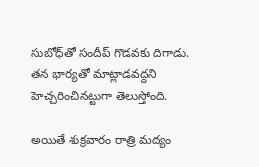సుబోధ్‌తో సందీప్ గొడవకు దిగాడు. తన భార్యతో మాట్లాడవద్దని హెచ్చరించినట్టుగా తెలుస్తోంది.

అయితే శుక్రవారం రాత్రి మద్యం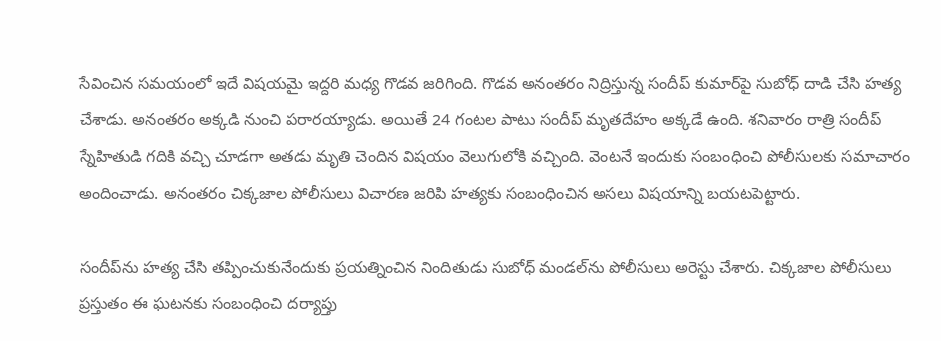సేవించిన సమయంలో ఇదే విషయమై ఇద్దరి మధ్య గొడవ జరిగింది. గొడవ అనంతరం నిద్రిస్తున్న సందీప్ కుమార్‌పై సుబోధ్ దాడి చేసి హత్య చేశాడు. అనంతరం అక్కడి నుంచి పరారయ్యాడు. అయితే 24 గంటల పాటు సందీప్ మృతదేహం అక్కడే ఉంది. శనివారం రాత్రి సందీప్ స్నేహితుడి గదికి వచ్చి చూడగా అతడు మృతి చెందిన విషయం వెలుగులోకి వచ్చింది. వెంటనే ఇందుకు సంబంధించి పోలీసులకు సమాచారం అందించాడు. అనంతరం చిక్కజాల పోలీసులు విచారణ జరిపి హత్యకు సంబంధించిన అసలు విషయాన్ని బయటపెట్టారు.

సందీప్‌ను హత్య చేసి తప్పించుకునేందుకు ప్రయత్నించిన నిందితుడు సుబోధ్ మండల్‌ను పోలీసులు అరెస్టు చేశారు. చిక్కజాల పోలీసులు ప్రస్తుతం ఈ ఘటనకు సంబంధించి దర్యాప్తు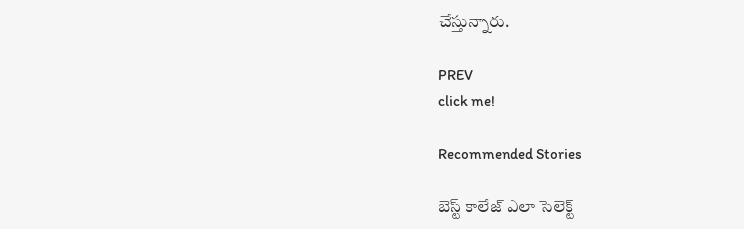చేస్తున్నారు.

PREV
click me!

Recommended Stories

బెస్ట్ కాలేజ్ ఎలా సెలెక్ట్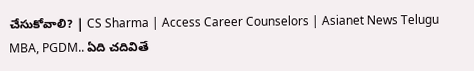చేసుకోవాలి? | CS Sharma | Access Career Counselors | Asianet News Telugu
MBA, PGDM.. ఏది చదివితే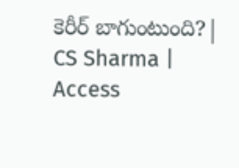కెరీర్ బాగుంటుంది?| CS Sharma | Access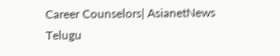Career Counselors| AsianetNews Telugu